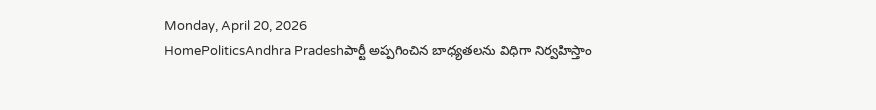Monday, April 20, 2026
HomePoliticsAndhra Pradeshపార్టీ అప్పగించిన బాధ్యతలను విధిగా నిర్వహిస్తాం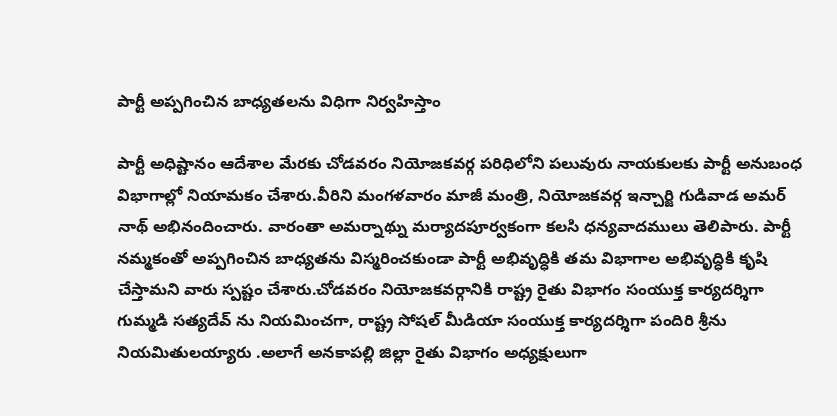పార్టీ అప్పగించిన బాధ్యతలను విధిగా నిర్వహిస్తాం

పార్టీ అధిష్టానం ఆదేశాల మేరకు చోడవరం నియోజకవర్గ పరిధిలోని పలువురు నాయకులకు పార్టీ అనుబంధ విభాగాల్లో నియామకం చేశారు.వీరిని మంగళవారం మాజీ మంత్రి, నియోజకవర్గ ఇన్చార్జి గుడివాడ అమర్ నాథ్ అభినందించారు. వారంతా అమర్నాథ్ను మర్యాదపూర్వకంగా కలసి ధన్యవాదములు తెలిపారు. పార్టీ నమ్మకంతో అప్పగించిన బాధ్యతను విస్మరించకుండా పార్టీ అభివృద్ధికి తమ విభాగాల అభివృద్ధికి కృషి చేస్తామని వారు స్పష్టం చేశారు.చోడవరం నియోజకవర్గానికి రాష్ట్ర రైతు విభాగం సంయుక్త కార్యదర్శిగా గుమ్మడి సత్యదేవ్ ను నియమించగా, రాష్ట్ర సోషల్ మీడియా సంయుక్త కార్యదర్శిగా పందిరి శ్రీను నియమితులయ్యారు .అలాగే అనకాపల్లి జిల్లా రైతు విభాగం అధ్యక్షులుగా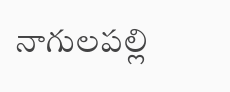నాగులపల్లి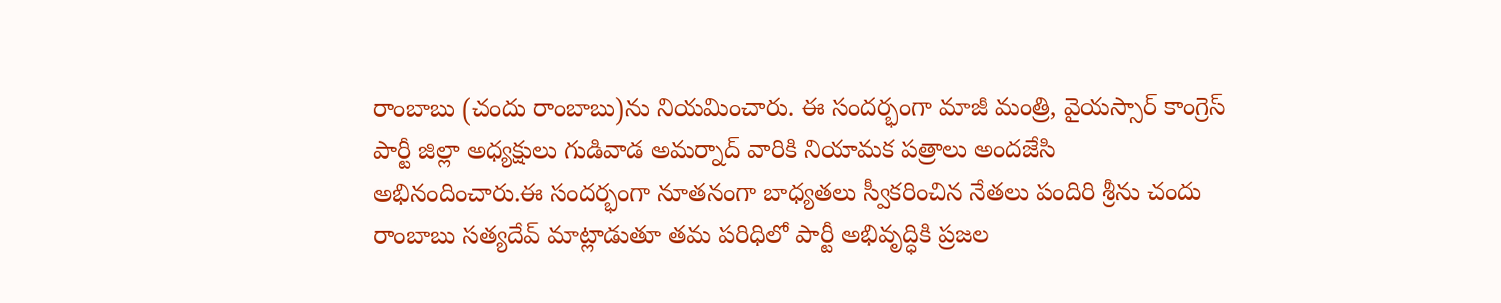రాంబాబు (చందు రాంబాబు)ను నియమించారు. ఈ సందర్భంగా మాజీ మంత్రి, వైయస్సార్ కాంగ్రెస్ పార్టీ జిల్లా అధ్యక్షులు గుడివాడ అమర్నాద్ వారికి నియామక పత్రాలు అందజేసి అభినందించారు.ఈ సందర్భంగా నూతనంగా బాధ్యతలు స్వీకరించిన నేతలు పందిరి శ్రీను చందు రాంబాబు సత్యదేవ్ మాట్లాడుతూ తమ పరిధిలో పార్టీ అభివృద్ధికి ప్రజల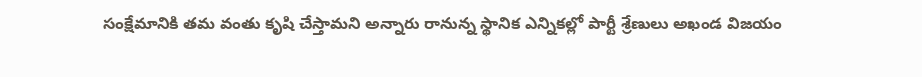సంక్షేమానికి తమ వంతు కృషి చేస్తామని అన్నారు రానున్న స్థానిక ఎన్నికల్లో పార్టీ శ్రేణులు అఖండ విజయం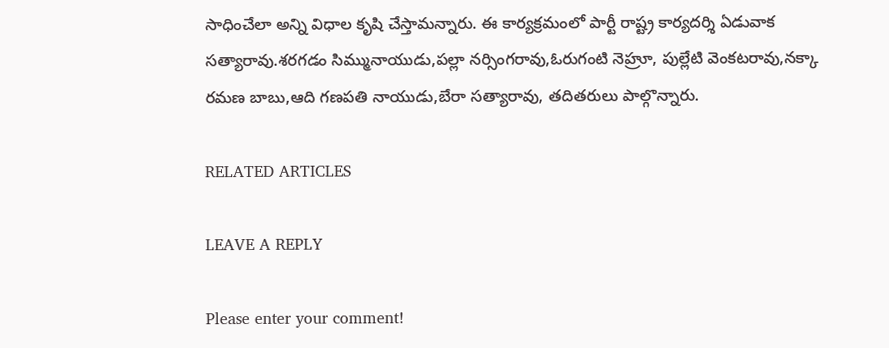సాధించేలా అన్ని విధాల కృషి చేస్తామన్నారు. ఈ కార్యక్రమంలో పార్టీ రాష్ట్ర కార్యదర్శి ఏడువాక సత్యారావు.శరగడం సిమ్మునాయుడు,పల్లా నర్సింగరావు,ఓరుగంటి నెహ్రూ, పుల్లేటి వెంకటరావు,నక్కా రమణ బాబు,ఆది గణపతి నాయుడు,బేరా సత్యారావు, తదితరులు పాల్గొన్నారు.

RELATED ARTICLES

LEAVE A REPLY

Please enter your comment!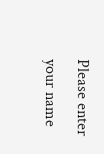Please enter your name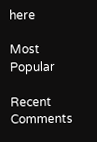here

Most Popular

Recent Comments